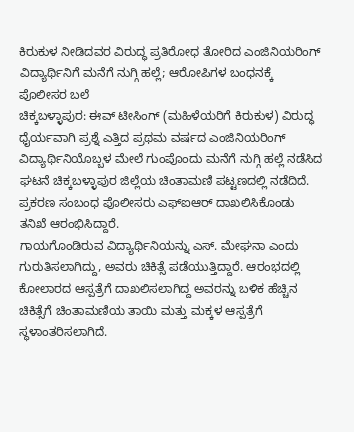ಕಿರುಕುಳ ನೀಡಿದವರ ವಿರುದ್ಧ ಪ್ರತಿರೋಧ ತೋರಿದ ಎಂಜಿನಿಯರಿಂಗ್ ವಿದ್ಯಾರ್ಥಿನಿಗೆ ಮನೆಗೆ ನುಗ್ಗಿ ಹಲ್ಲೆ; ಆರೋಪಿಗಳ ಬಂಧನಕ್ಕೆ ಪೊಲೀಸರ ಬಲೆ
ಚಿಕ್ಕಬಳ್ಳಾಪುರ: ಈವ್ ಟೀಸಿಂಗ್ (ಮಹಿಳೆಯರಿಗೆ ಕಿರುಕುಳ) ವಿರುದ್ಧ ಧೈರ್ಯವಾಗಿ ಪ್ರಶ್ನೆ ಎತ್ತಿದ ಪ್ರಥಮ ವರ್ಷದ ಎಂಜಿನಿಯರಿಂಗ್ ವಿದ್ಯಾರ್ಥಿನಿಯೊಬ್ಬಳ ಮೇಲೆ ಗುಂಪೊಂದು ಮನೆಗೆ ನುಗ್ಗಿ ಹಲ್ಲೆ ನಡೆಸಿದ ಘಟನೆ ಚಿಕ್ಕಬಳ್ಳಾಪುರ ಜಿಲ್ಲೆಯ ಚಿಂತಾಮಣಿ ಪಟ್ಟಣದಲ್ಲಿ ನಡೆದಿದೆ. ಪ್ರಕರಣ ಸಂಬಂಧ ಪೊಲೀಸರು ಎಫ್ಐಆರ್ ದಾಖಲಿಸಿಕೊಂಡು ತನಿಖೆ ಆರಂಭಿಸಿದ್ದಾರೆ.
ಗಾಯಗೊಂಡಿರುವ ವಿದ್ಯಾರ್ಥಿನಿಯನ್ನು ಎಸ್. ಮೇಘನಾ ಎಂದು ಗುರುತಿಸಲಾಗಿದ್ದು, ಅವರು ಚಿಕಿತ್ಸೆ ಪಡೆಯುತ್ತಿದ್ದಾರೆ. ಆರಂಭದಲ್ಲಿ ಕೋಲಾರದ ಆಸ್ಪತ್ರೆಗೆ ದಾಖಲಿಸಲಾಗಿದ್ದ ಅವರನ್ನು ಬಳಿಕ ಹೆಚ್ಚಿನ ಚಿಕಿತ್ಸೆಗೆ ಚಿಂತಾಮಣಿಯ ತಾಯಿ ಮತ್ತು ಮಕ್ಕಳ ಆಸ್ಪತ್ರೆಗೆ ಸ್ಥಳಾಂತರಿಸಲಾಗಿದೆ.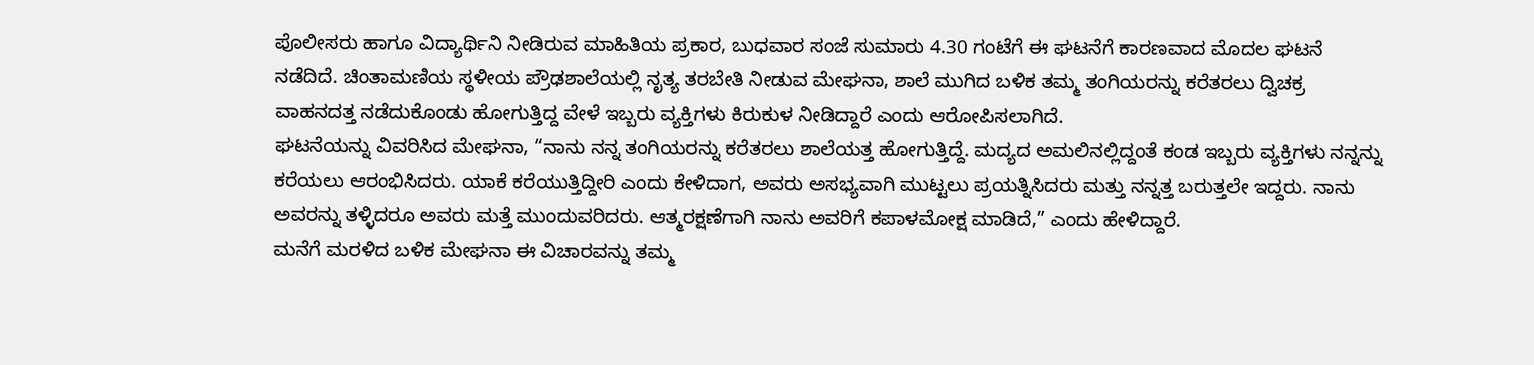ಪೊಲೀಸರು ಹಾಗೂ ವಿದ್ಯಾರ್ಥಿನಿ ನೀಡಿರುವ ಮಾಹಿತಿಯ ಪ್ರಕಾರ, ಬುಧವಾರ ಸಂಜೆ ಸುಮಾರು 4.30 ಗಂಟೆಗೆ ಈ ಘಟನೆಗೆ ಕಾರಣವಾದ ಮೊದಲ ಘಟನೆ ನಡೆದಿದೆ. ಚಿಂತಾಮಣಿಯ ಸ್ಥಳೀಯ ಪ್ರೌಢಶಾಲೆಯಲ್ಲಿ ನೃತ್ಯ ತರಬೇತಿ ನೀಡುವ ಮೇಘನಾ, ಶಾಲೆ ಮುಗಿದ ಬಳಿಕ ತಮ್ಮ ತಂಗಿಯರನ್ನು ಕರೆತರಲು ದ್ವಿಚಕ್ರ ವಾಹನದತ್ತ ನಡೆದುಕೊಂಡು ಹೋಗುತ್ತಿದ್ದ ವೇಳೆ ಇಬ್ಬರು ವ್ಯಕ್ತಿಗಳು ಕಿರುಕುಳ ನೀಡಿದ್ದಾರೆ ಎಂದು ಆರೋಪಿಸಲಾಗಿದೆ.
ಘಟನೆಯನ್ನು ವಿವರಿಸಿದ ಮೇಘನಾ, “ನಾನು ನನ್ನ ತಂಗಿಯರನ್ನು ಕರೆತರಲು ಶಾಲೆಯತ್ತ ಹೋಗುತ್ತಿದ್ದೆ. ಮದ್ಯದ ಅಮಲಿನಲ್ಲಿದ್ದಂತೆ ಕಂಡ ಇಬ್ಬರು ವ್ಯಕ್ತಿಗಳು ನನ್ನನ್ನು ಕರೆಯಲು ಆರಂಭಿಸಿದರು. ಯಾಕೆ ಕರೆಯುತ್ತಿದ್ದೀರಿ ಎಂದು ಕೇಳಿದಾಗ, ಅವರು ಅಸಭ್ಯವಾಗಿ ಮುಟ್ಟಲು ಪ್ರಯತ್ನಿಸಿದರು ಮತ್ತು ನನ್ನತ್ತ ಬರುತ್ತಲೇ ಇದ್ದರು. ನಾನು ಅವರನ್ನು ತಳ್ಳಿದರೂ ಅವರು ಮತ್ತೆ ಮುಂದುವರಿದರು. ಆತ್ಮರಕ್ಷಣೆಗಾಗಿ ನಾನು ಅವರಿಗೆ ಕಪಾಳಮೋಕ್ಷ ಮಾಡಿದೆ,” ಎಂದು ಹೇಳಿದ್ದಾರೆ.
ಮನೆಗೆ ಮರಳಿದ ಬಳಿಕ ಮೇಘನಾ ಈ ವಿಚಾರವನ್ನು ತಮ್ಮ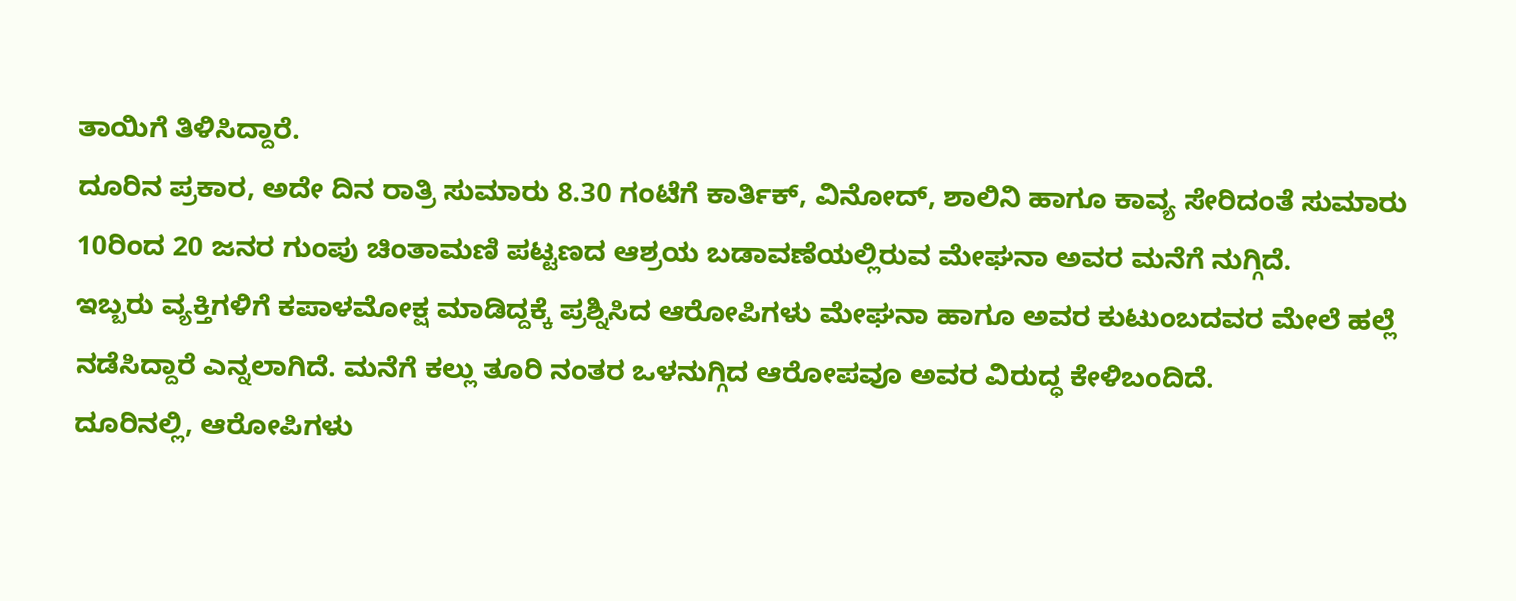ತಾಯಿಗೆ ತಿಳಿಸಿದ್ದಾರೆ.
ದೂರಿನ ಪ್ರಕಾರ, ಅದೇ ದಿನ ರಾತ್ರಿ ಸುಮಾರು 8.30 ಗಂಟೆಗೆ ಕಾರ್ತಿಕ್, ವಿನೋದ್, ಶಾಲಿನಿ ಹಾಗೂ ಕಾವ್ಯ ಸೇರಿದಂತೆ ಸುಮಾರು 10ರಿಂದ 20 ಜನರ ಗುಂಪು ಚಿಂತಾಮಣಿ ಪಟ್ಟಣದ ಆಶ್ರಯ ಬಡಾವಣೆಯಲ್ಲಿರುವ ಮೇಘನಾ ಅವರ ಮನೆಗೆ ನುಗ್ಗಿದೆ.
ಇಬ್ಬರು ವ್ಯಕ್ತಿಗಳಿಗೆ ಕಪಾಳಮೋಕ್ಷ ಮಾಡಿದ್ದಕ್ಕೆ ಪ್ರಶ್ನಿಸಿದ ಆರೋಪಿಗಳು ಮೇಘನಾ ಹಾಗೂ ಅವರ ಕುಟುಂಬದವರ ಮೇಲೆ ಹಲ್ಲೆ ನಡೆಸಿದ್ದಾರೆ ಎನ್ನಲಾಗಿದೆ. ಮನೆಗೆ ಕಲ್ಲು ತೂರಿ ನಂತರ ಒಳನುಗ್ಗಿದ ಆರೋಪವೂ ಅವರ ವಿರುದ್ಧ ಕೇಳಿಬಂದಿದೆ.
ದೂರಿನಲ್ಲಿ, ಆರೋಪಿಗಳು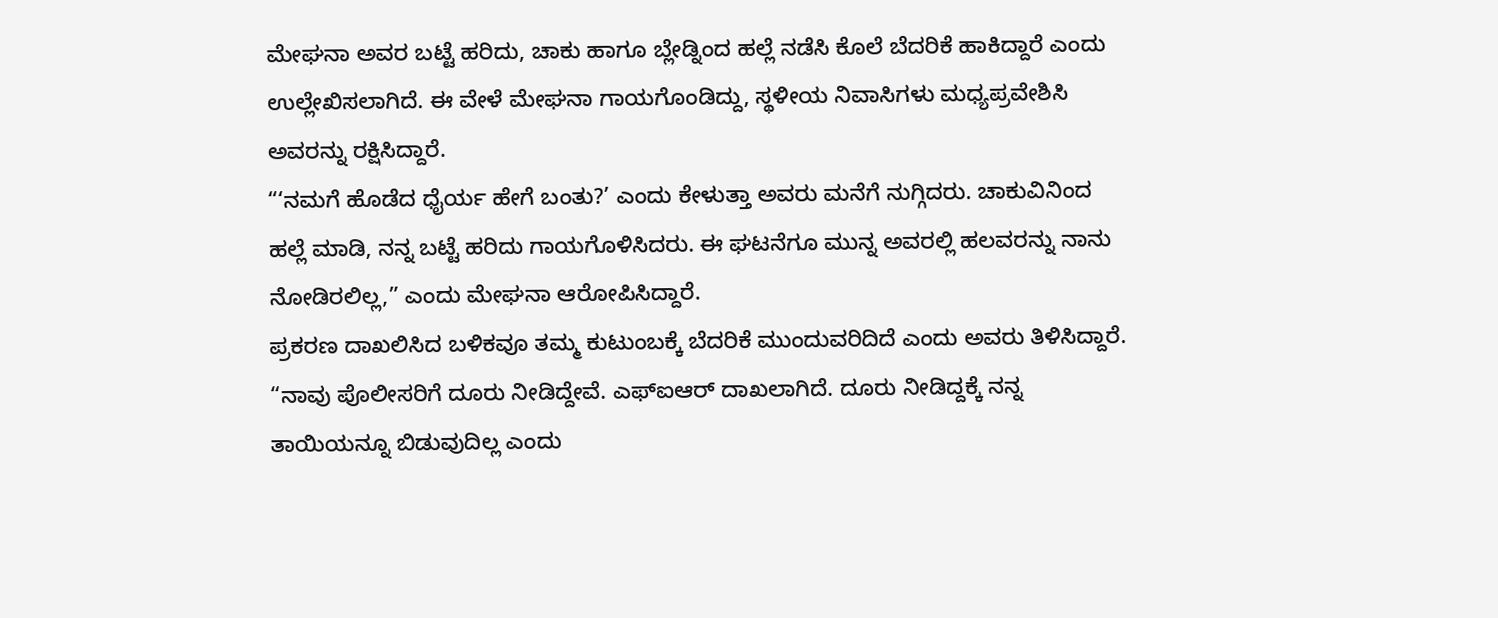ಮೇಘನಾ ಅವರ ಬಟ್ಟೆ ಹರಿದು, ಚಾಕು ಹಾಗೂ ಬ್ಲೇಡ್ನಿಂದ ಹಲ್ಲೆ ನಡೆಸಿ ಕೊಲೆ ಬೆದರಿಕೆ ಹಾಕಿದ್ದಾರೆ ಎಂದು ಉಲ್ಲೇಖಿಸಲಾಗಿದೆ. ಈ ವೇಳೆ ಮೇಘನಾ ಗಾಯಗೊಂಡಿದ್ದು, ಸ್ಥಳೀಯ ನಿವಾಸಿಗಳು ಮಧ್ಯಪ್ರವೇಶಿಸಿ ಅವರನ್ನು ರಕ್ಷಿಸಿದ್ದಾರೆ.
“‘ನಮಗೆ ಹೊಡೆದ ಧೈರ್ಯ ಹೇಗೆ ಬಂತು?’ ಎಂದು ಕೇಳುತ್ತಾ ಅವರು ಮನೆಗೆ ನುಗ್ಗಿದರು. ಚಾಕುವಿನಿಂದ ಹಲ್ಲೆ ಮಾಡಿ, ನನ್ನ ಬಟ್ಟೆ ಹರಿದು ಗಾಯಗೊಳಿಸಿದರು. ಈ ಘಟನೆಗೂ ಮುನ್ನ ಅವರಲ್ಲಿ ಹಲವರನ್ನು ನಾನು ನೋಡಿರಲಿಲ್ಲ,” ಎಂದು ಮೇಘನಾ ಆರೋಪಿಸಿದ್ದಾರೆ.
ಪ್ರಕರಣ ದಾಖಲಿಸಿದ ಬಳಿಕವೂ ತಮ್ಮ ಕುಟುಂಬಕ್ಕೆ ಬೆದರಿಕೆ ಮುಂದುವರಿದಿದೆ ಎಂದು ಅವರು ತಿಳಿಸಿದ್ದಾರೆ.
“ನಾವು ಪೊಲೀಸರಿಗೆ ದೂರು ನೀಡಿದ್ದೇವೆ. ಎಫ್ಐಆರ್ ದಾಖಲಾಗಿದೆ. ದೂರು ನೀಡಿದ್ದಕ್ಕೆ ನನ್ನ ತಾಯಿಯನ್ನೂ ಬಿಡುವುದಿಲ್ಲ ಎಂದು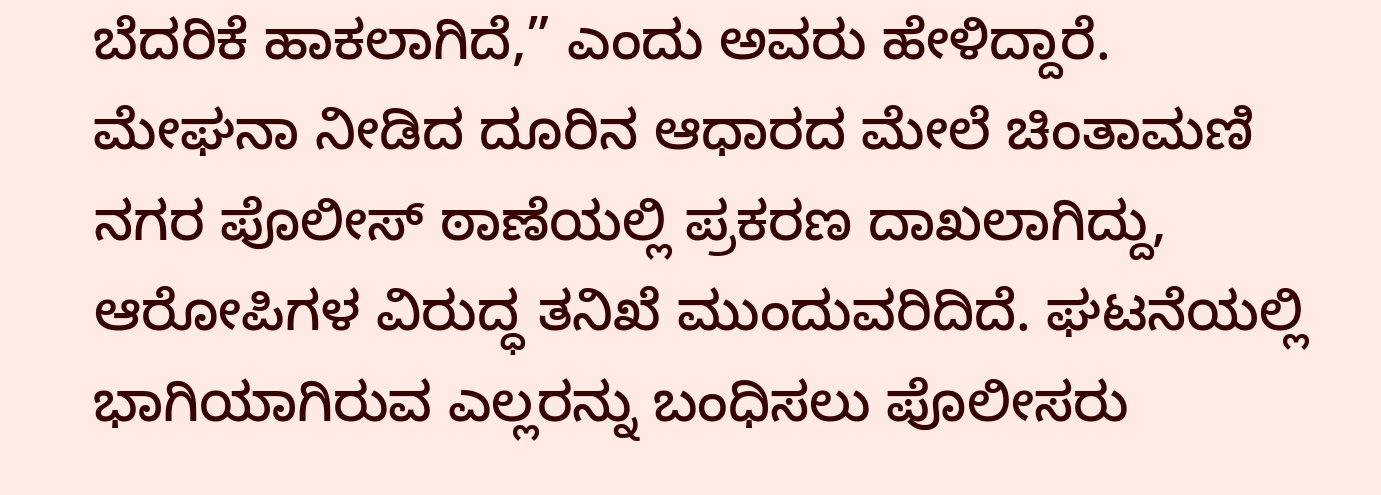ಬೆದರಿಕೆ ಹಾಕಲಾಗಿದೆ,” ಎಂದು ಅವರು ಹೇಳಿದ್ದಾರೆ.
ಮೇಘನಾ ನೀಡಿದ ದೂರಿನ ಆಧಾರದ ಮೇಲೆ ಚಿಂತಾಮಣಿ ನಗರ ಪೊಲೀಸ್ ಠಾಣೆಯಲ್ಲಿ ಪ್ರಕರಣ ದಾಖಲಾಗಿದ್ದು, ಆರೋಪಿಗಳ ವಿರುದ್ಧ ತನಿಖೆ ಮುಂದುವರಿದಿದೆ. ಘಟನೆಯಲ್ಲಿ ಭಾಗಿಯಾಗಿರುವ ಎಲ್ಲರನ್ನು ಬಂಧಿಸಲು ಪೊಲೀಸರು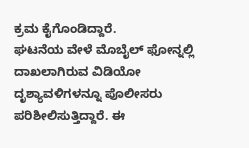ಕ್ರಮ ಕೈಗೊಂಡಿದ್ದಾರೆ.
ಘಟನೆಯ ವೇಳೆ ಮೊಬೈಲ್ ಫೋನ್ನಲ್ಲಿ ದಾಖಲಾಗಿರುವ ವಿಡಿಯೋ ದೃಶ್ಯಾವಳಿಗಳನ್ನೂ ಪೊಲೀಸರು ಪರಿಶೀಲಿಸುತ್ತಿದ್ದಾರೆ. ಈ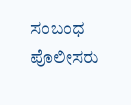ಸಂಬಂಧ ಪೊಲೀಸರು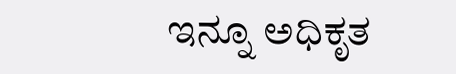ಇನ್ನೂ ಅಧಿಕೃತ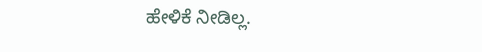ಹೇಳಿಕೆ ನೀಡಿಲ್ಲ.